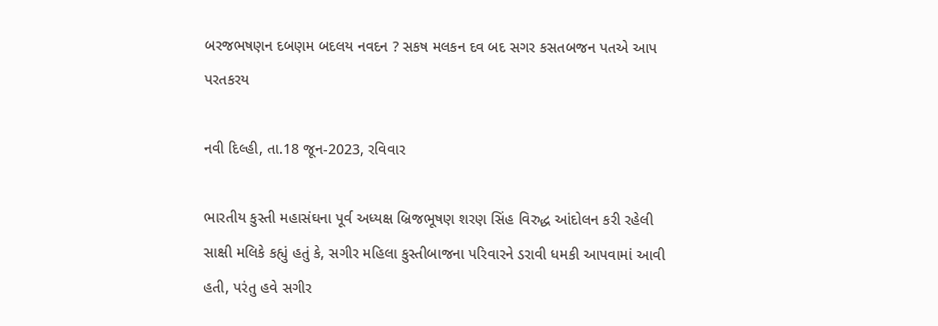બરજભષણન દબણમ બદલય નવદન ? સકષ મલકન દવ બદ સગર કસતબજન પતએ આપ પરતકરય

નવી દિલ્હી, તા.18 જૂન-2023, રવિવાર

ભારતીય કુસ્તી મહાસંઘના પૂર્વ અધ્યક્ષ બ્રિજભૂષણ શરણ સિંહ વિરુદ્ધ આંદોલન કરી રહેલી સાક્ષી મલિકે કહ્યું હતું કે, સગીર મહિલા કુસ્તીબાજના પરિવારને ડરાવી ધમકી આપવામાં આવી હતી, પરંતુ હવે સગીર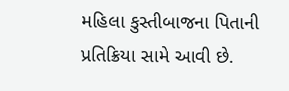મહિલા કુસ્તીબાજના પિતાની પ્રતિક્રિયા સામે આવી છે.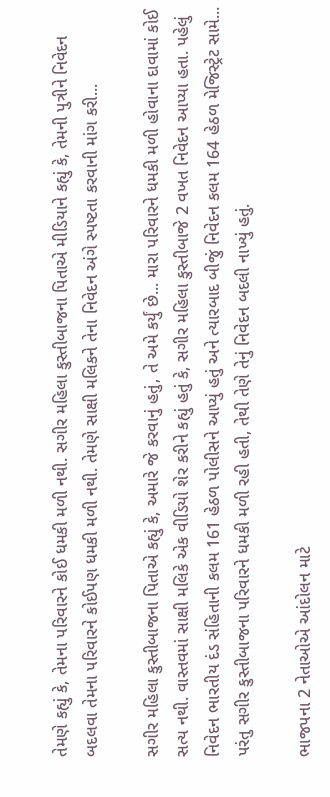તેમણે કહ્યું કે, તેમના પરિવારને કોઈ ધમકી મળી નથી. સગીર મહિલા કુસ્તીબાજના પિતાએ મીડિયાને કહ્યું કે, તેમની પુત્રીને નિવેદન બદલવા તેમના પરિવારને કોઈપણ ધમકી મળી નથી. તેમણે સાક્ષી મલિકને તેના નિવેદન અંગે સ્પષ્ટતા કરવાની માંગ કરી...

સગીર મહિલા કુસ્તીબાજના પિતાએ કહ્યું કે, અમારે જે કરવાનું હતું, તે અમે કર્યું છે... મારા પરિવારને ધમકી મળી હોવાના દાવામાં કોઈ સત્ય નથી. વાસ્તવમાં સાક્ષી મલિકે એક વીડિયો શેર કરીને કહ્યું હતું કે, સગીર મહિલા કુસ્તીબાજે 2 વખત નિવેદન આપ્યા હતા. પહેલું નિવેદન ભારતીય દંડ સંહિતાની કલમ 161 હેઠળ પોલીસને આપ્યું હતું અને ત્યારબાદ બીજું નિવેદન કલમ 164 હેઠળ મેજિસ્ટ્રેટ સામે... પરંતુ સગીર કુસ્તીબાજના પરિવારને ધમકી મળી રહી હતી, તેથી તેણે તેનું નિવેદન બદલી નાખ્યું હતું.

ભાજપના 2 નેતાઓએ આંદોલન માટે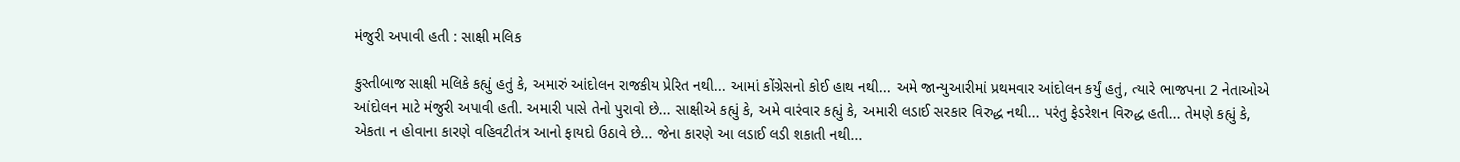મંજુરી અપાવી હતી : સાક્ષી મલિક

કુસ્તીબાજ સાક્ષી મલિકે કહ્યું હતું કે, અમારું આંદોલન રાજકીય પ્રેરિત નથી... આમાં કોંગ્રેસનો કોઈ હાથ નથી... અમે જાન્યુઆરીમાં પ્રથમવાર આંદોલન કર્યું હતું, ત્યારે ભાજપના 2 નેતાઓએ આંદોલન માટે મંજુરી અપાવી હતી. અમારી પાસે તેનો પુરાવો છે... સાક્ષીએ કહ્યું કે, અમે વારંવાર કહ્યું કે, અમારી લડાઈ સરકાર વિરુદ્ધ નથી... પરંતુ ફેડરેશન વિરુદ્ધ હતી... તેમણે કહ્યું કે, એકતા ન હોવાના કારણે વહિવટીતંત્ર આનો ફાયદો ઉઠાવે છે... જેના કારણે આ લડાઈ લડી શકાતી નથી...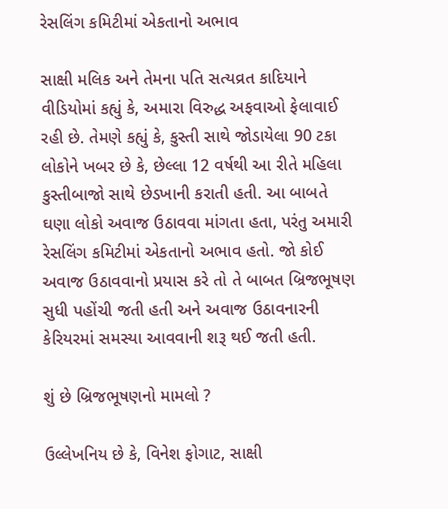રેસલિંગ કમિટીમાં એકતાનો અભાવ

સાક્ષી મલિક અને તેમના પતિ સત્યવ્રત કાદિયાને વીડિયોમાં કહ્યું કે, અમારા વિરુદ્ધ અફવાઓ ફેલાવાઈ રહી છે. તેમણે કહ્યું કે, કુસ્તી સાથે જોડાયેલા 90 ટકા લોકોને ખબર છે કે, છેલ્લા 12 વર્ષથી આ રીતે મહિલા કુસ્તીબાજો સાથે છેડખાની કરાતી હતી. આ બાબતે ઘણા લોકો અવાજ ઉઠાવવા માંગતા હતા, પરંતુ અમારી રેસલિંગ કમિટીમાં એકતાનો અભાવ હતો. જો કોઈ અવાજ ઉઠાવવાનો પ્રયાસ કરે તો તે બાબત બ્રિજભૂષણ સુધી પહોંચી જતી હતી અને અવાજ ઉઠાવનારની કેરિયરમાં સમસ્યા આવવાની શરૂ થઈ જતી હતી.

શું છે બ્રિજભૂષણનો મામલો ?

ઉલ્લેખનિય છે કે, વિનેશ ફોગાટ, સાક્ષી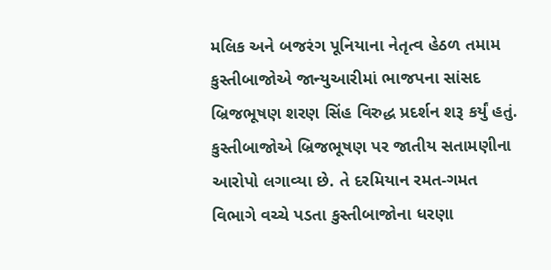મલિક અને બજરંગ પૂનિયાના નેતૃત્વ હેઠળ તમામ કુસ્તીબાજોએ જાન્યુઆરીમાં ભાજપના સાંસદ બ્રિજભૂષણ શરણ સિંહ વિરુદ્ધ પ્રદર્શન શરૂ કર્યું હતું. કુસ્તીબાજોએ બ્રિજભૂષણ પર જાતીય સતામણીના આરોપો લગાવ્યા છે. તે દરમિયાન રમત-ગમત વિભાગે વચ્ચે પડતા કુસ્તીબાજોના ધરણા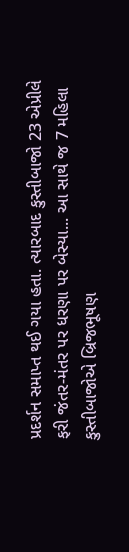પ્રદર્શન સમાપ્ત થઈ ગયા હતા. ત્યારબાદ કુસ્તીબાજો 23 એપ્રીલે ફરી જંતર-મંતર પર ધરણા પર બેસ્યા... આ સાથે જ 7 મહિલા કુસ્તીબાજોએ બ્રિજભૂષણ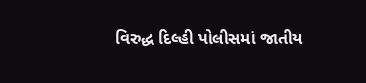વિરુદ્ધ દિલ્હી પોલીસમાં જાતીય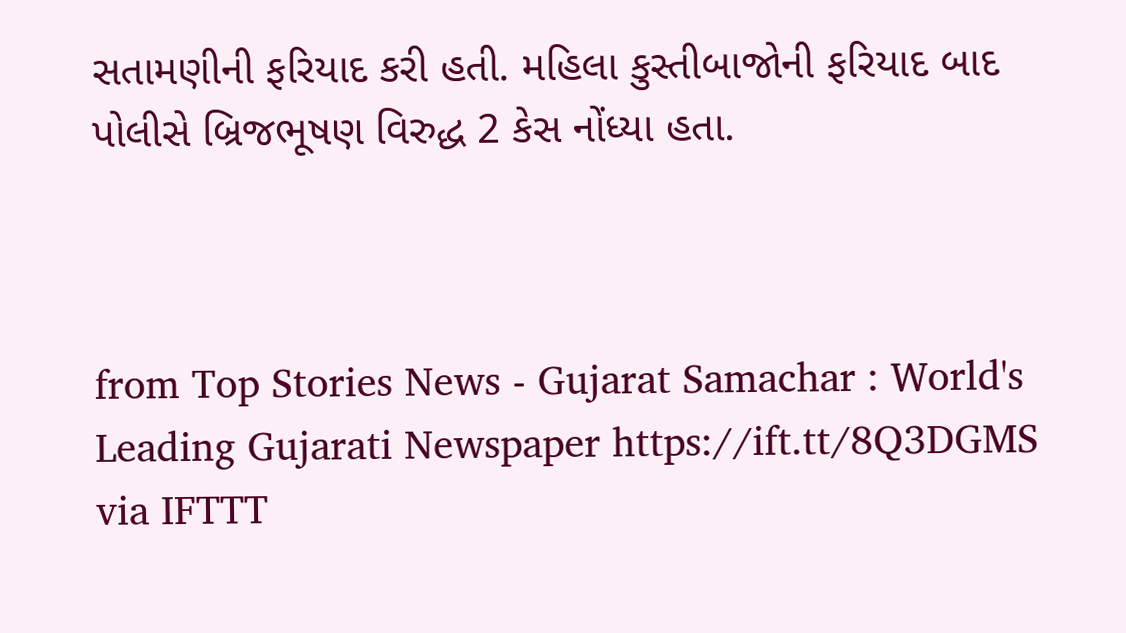સતામણીની ફરિયાદ કરી હતી. મહિલા કુસ્તીબાજોની ફરિયાદ બાદ પોલીસે બ્રિજભૂષણ વિરુદ્ધ 2 કેસ નોંધ્યા હતા.



from Top Stories News - Gujarat Samachar : World's Leading Gujarati Newspaper https://ift.tt/8Q3DGMS
via IFTTT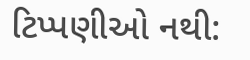ટિપ્પણીઓ નથી: